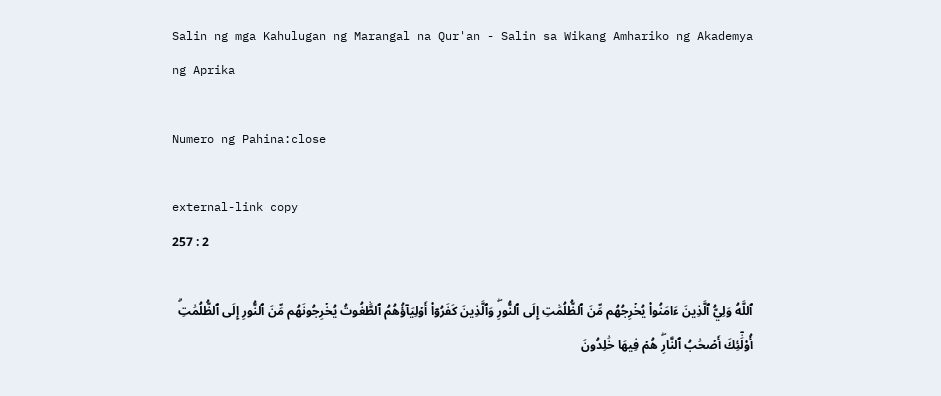Salin ng mga Kahulugan ng Marangal na Qur'an - Salin sa Wikang Amhariko ng Akademya ng Aprika

Numero ng Pahina:close

external-link copy
257 : 2

ٱللَّهُ وَلِيُّ ٱلَّذِينَ ءَامَنُواْ يُخۡرِجُهُم مِّنَ ٱلظُّلُمَٰتِ إِلَى ٱلنُّورِۖ وَٱلَّذِينَ كَفَرُوٓاْ أَوۡلِيَآؤُهُمُ ٱلطَّٰغُوتُ يُخۡرِجُونَهُم مِّنَ ٱلنُّورِ إِلَى ٱلظُّلُمَٰتِۗ أُوْلَٰٓئِكَ أَصۡحَٰبُ ٱلنَّارِۖ هُمۡ فِيهَا خَٰلِدُونَ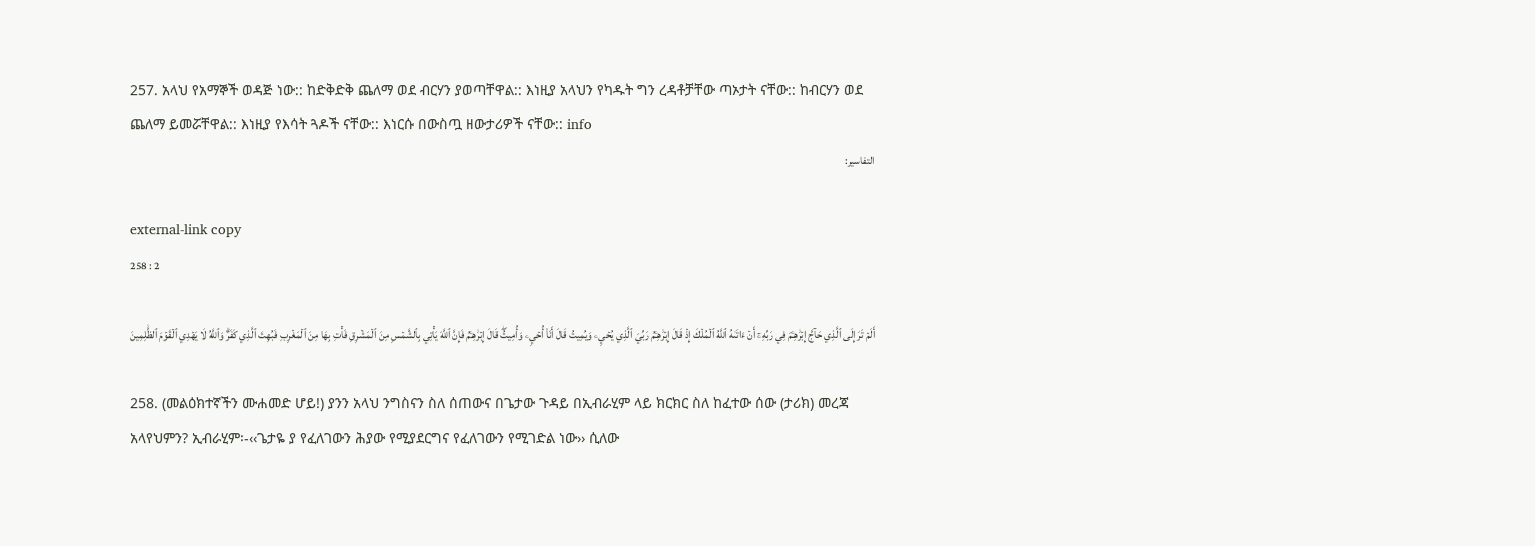257. አላህ የአማኞች ወዳጅ ነው:: ከድቅድቅ ጨለማ ወደ ብርሃን ያወጣቸዋል:: እነዚያ አላህን የካዱት ግን ረዳቶቻቸው ጣኦታት ናቸው:: ከብርሃን ወደ ጨለማ ይመሯቸዋል:: እነዚያ የእሳት ጓዶች ናቸው:: እነርሱ በውስጧ ዘውታሪዎች ናቸው:: info
التفاسير:

external-link copy
258 : 2

أَلَمۡ تَرَ إِلَى ٱلَّذِي حَآجَّ إِبۡرَٰهِـۧمَ فِي رَبِّهِۦٓ أَنۡ ءَاتَىٰهُ ٱللَّهُ ٱلۡمُلۡكَ إِذۡ قَالَ إِبۡرَٰهِـۧمُ رَبِّيَ ٱلَّذِي يُحۡيِۦ وَيُمِيتُ قَالَ أَنَا۠ أُحۡيِۦ وَأُمِيتُۖ قَالَ إِبۡرَٰهِـۧمُ فَإِنَّ ٱللَّهَ يَأۡتِي بِٱلشَّمۡسِ مِنَ ٱلۡمَشۡرِقِ فَأۡتِ بِهَا مِنَ ٱلۡمَغۡرِبِ فَبُهِتَ ٱلَّذِي كَفَرَۗ وَٱللَّهُ لَا يَهۡدِي ٱلۡقَوۡمَ ٱلظَّٰلِمِينَ

258. (መልዕክተኛችን ሙሐመድ ሆይ!) ያንን አላህ ንግስናን ስለ ሰጠውና በጌታው ጉዳይ በኢብራሂም ላይ ክርክር ስለ ከፈተው ሰው (ታሪክ) መረጃ አላየህምን? ኢብራሂም፡-‹‹ጌታዬ ያ የፈለገውን ሕያው የሚያደርግና የፈለገውን የሚገድል ነው›› ሲለው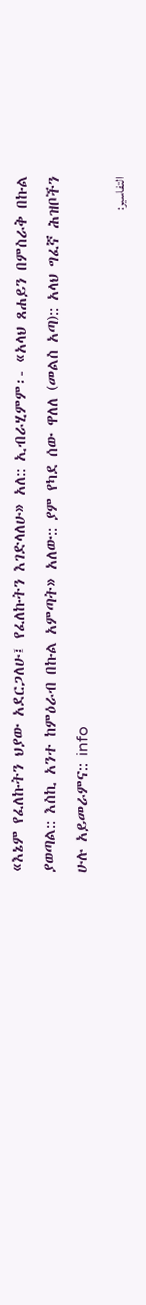«እኔም የፈለኩትን ህያው አደርጋለሁ፤ የፈለኩትን እገድላለሁ» አለ:: ኢብራሂምም፡- «አላህ ጸሐይን በምስራቅ በኩል ያወጣል:: እስኪ አንተ ከምዕራብ በኩል አምጣት» አለው:: ያም የካደ ሰው ዋለለ (መልስ አጣ):: አላህ ግፈኛ ሕዝቦችን ሁሉ አይመራምና:: info
التفاسير: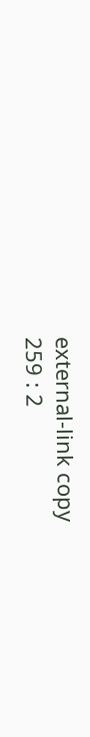external-link copy
259 : 2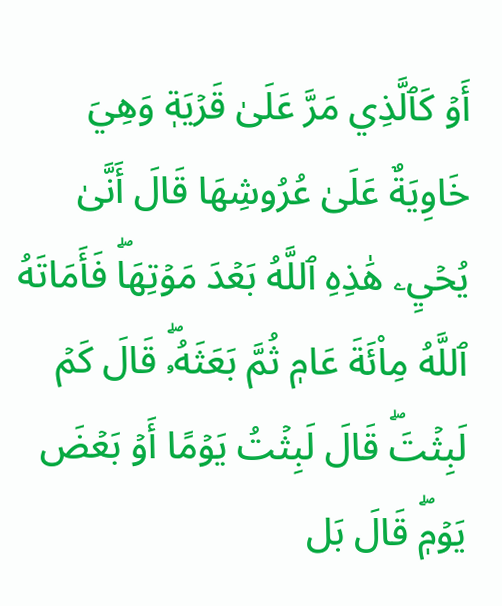أَوۡ كَٱلَّذِي مَرَّ عَلَىٰ قَرۡيَةٖ وَهِيَ خَاوِيَةٌ عَلَىٰ عُرُوشِهَا قَالَ أَنَّىٰ يُحۡيِۦ هَٰذِهِ ٱللَّهُ بَعۡدَ مَوۡتِهَاۖ فَأَمَاتَهُ ٱللَّهُ مِاْئَةَ عَامٖ ثُمَّ بَعَثَهُۥۖ قَالَ كَمۡ لَبِثۡتَۖ قَالَ لَبِثۡتُ يَوۡمًا أَوۡ بَعۡضَ يَوۡمٖۖ قَالَ بَل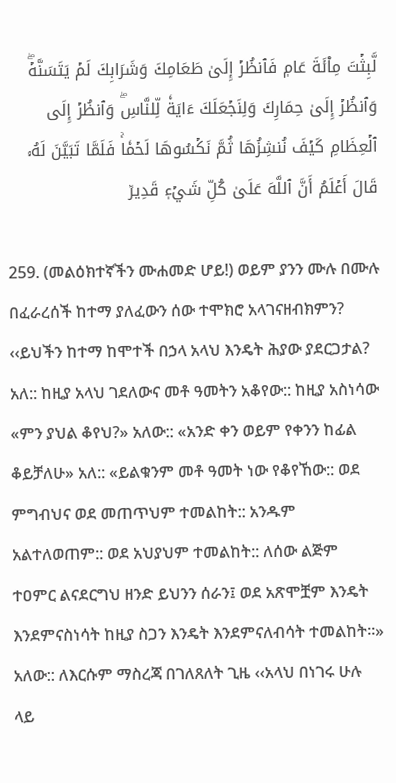لَّبِثۡتَ مِاْئَةَ عَامٖ فَٱنظُرۡ إِلَىٰ طَعَامِكَ وَشَرَابِكَ لَمۡ يَتَسَنَّهۡۖ وَٱنظُرۡ إِلَىٰ حِمَارِكَ وَلِنَجۡعَلَكَ ءَايَةٗ لِّلنَّاسِۖ وَٱنظُرۡ إِلَى ٱلۡعِظَامِ كَيۡفَ نُنشِزُهَا ثُمَّ نَكۡسُوهَا لَحۡمٗاۚ فَلَمَّا تَبَيَّنَ لَهُۥ قَالَ أَعۡلَمُ أَنَّ ٱللَّهَ عَلَىٰ كُلِّ شَيۡءٖ قَدِيرٞ

259. (መልዕክተኛችን ሙሐመድ ሆይ!) ወይም ያንን ሙሉ በሙሉ በፈራረሰች ከተማ ያለፈውን ሰው ተሞክሮ አላገናዘብክምን? ‹‹ይህችን ከተማ ከሞተች በኃላ አላህ እንዴት ሕያው ያደርጋታል? አለ:: ከዚያ አላህ ገደለውና መቶ ዓመትን አቆየው:: ከዚያ አስነሳው «ምን ያህል ቆየህ?» አለው:: «አንድ ቀን ወይም የቀንን ከፊል ቆይቻለሁ» አለ:: «ይልቁንም መቶ ዓመት ነው የቆየኸው:: ወደ ምግብህና ወደ መጠጥህም ተመልከት:: አንዱም አልተለወጠም:: ወደ አህያህም ተመልከት:: ለሰው ልጅም ተዐምር ልናደርግህ ዘንድ ይህንን ሰራን፤ ወደ አጽሞቿም እንዴት እንደምናስነሳት ከዚያ ስጋን እንዴት እንደምናለብሳት ተመልከት።» አለው:: ለእርሱም ማስረጃ በገለጸለት ጊዜ ‹‹አላህ በነገሩ ሁሉ ላይ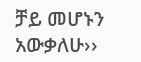ቻይ መሆኑን አውቃለሁ››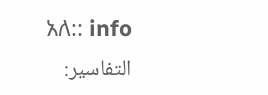አለ:: info
التفاسير: